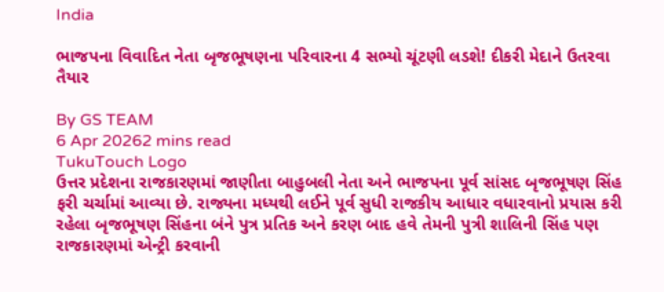India

ભાજપના વિવાદિત નેતા બૃજભૂષણના પરિવારના 4 સભ્યો ચૂંટણી લડશે! દીકરી મેદાને ઉતરવા તૈયાર

By GS TEAM
6 Apr 20262 mins read
TukuTouch Logo
ઉત્તર પ્રદેશના રાજકારણમાં જાણીતા બાહુબલી નેતા અને ભાજપના પૂર્વ સાંસદ બૃજભૂષણ સિંહ ફરી ચર્ચામાં આવ્યા છે. રાજ્યના મધ્યથી લઈને પૂર્વ સુધી રાજકીય આધાર વધારવાનો પ્રયાસ કરી રહેલા બૃજભૂષણ સિંહના બંને પુત્ર પ્રતિક અને કરણ બાદ હવે તેમની પુત્રી શાલિની સિંહ પણ રાજકારણમાં એન્ટ્રી કરવાની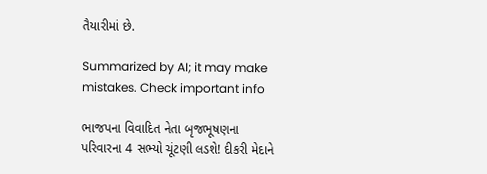તૈયારીમાં છે.

Summarized by AI; it may make mistakes. Check important info

ભાજપના વિવાદિત નેતા બૃજભૂષણના પરિવારના 4 સભ્યો ચૂંટણી લડશે! દીકરી મેદાને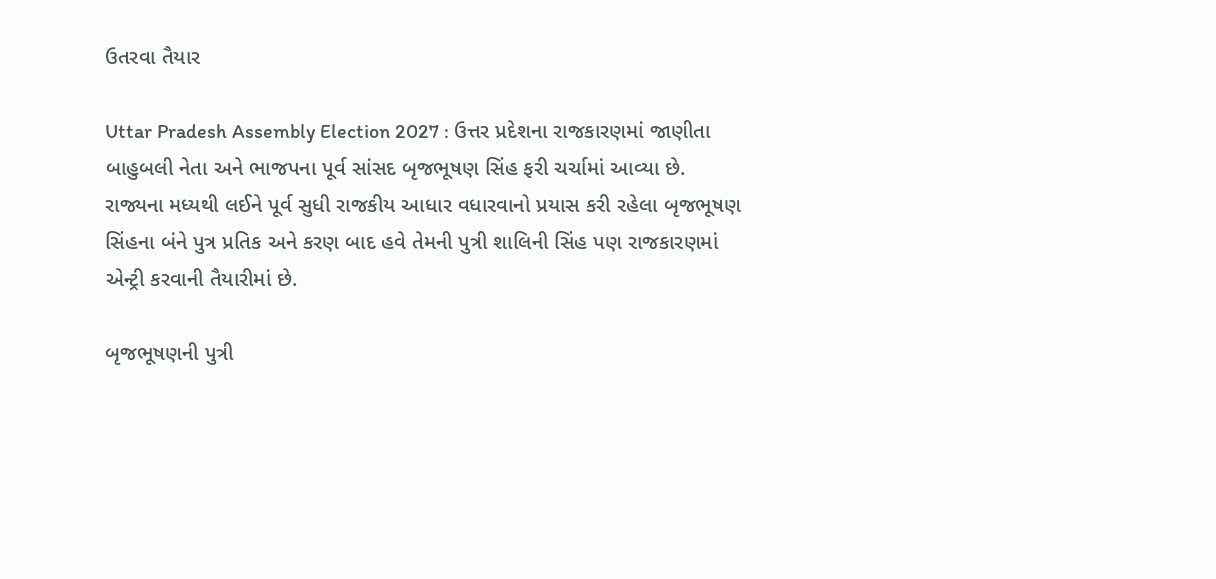ઉતરવા તૈયાર

Uttar Pradesh Assembly Election 2027 : ઉત્તર પ્રદેશના રાજકારણમાં જાણીતા બાહુબલી નેતા અને ભાજપના પૂર્વ સાંસદ બૃજભૂષણ સિંહ ફરી ચર્ચામાં આવ્યા છે. રાજ્યના મધ્યથી લઈને પૂર્વ સુધી રાજકીય આધાર વધારવાનો પ્રયાસ કરી રહેલા બૃજભૂષણ સિંહના બંને પુત્ર પ્રતિક અને કરણ બાદ હવે તેમની પુત્રી શાલિની સિંહ પણ રાજકારણમાં એન્ટ્રી કરવાની તૈયારીમાં છે.

બૃજભૂષણની પુત્રી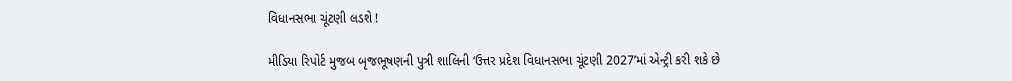વિધાનસભા ચૂંટણી લડશે !

મીડિયા રિપોર્ટ મુજબ બૃજભૂષણની પુત્રી શાલિની ‘ઉત્તર પ્રદેશ વિધાનસભા ચૂંટણી 2027’માં એન્ટ્રી કરી શકે છે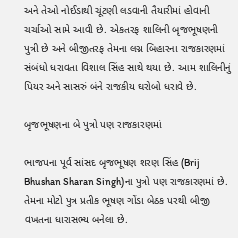અને તેઓ નોઈડાથી ચૂંટણી લડવાની તૈયારીમાં હોવાની ચર્ચાઓ સામે આવી છે. એકતરફ શાલિની બૃજભૂષણની પુત્રી છે અને બીજીતરફ તેમના લગ્ન બિહારના રાજકારણમાં સંબંધો ધરાવતા વિશાલ સિંહ સાથે થયા છે. આમ શાલિનીનું પિયર અને સાસરું બંને રાજકીય ઘરોબો ધરાવે છે.

બૃજભૂષણના બે પુત્રો પણ રાજકારણમાં

ભાજપના પૂર્વ સાંસદ બૃજભૂષણ શરણ સિંહ (Brij Bhushan Sharan Singh)ના પુત્રો પણ રાજકારણમાં છે. તેમના મોટો પુત્ર પ્રતીક ભૂષણ ગોંડા બેઠક પરથી બીજી વખતના ધારાસભ્ય બનેલા છે.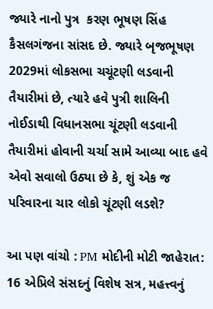જ્યારે નાનો પુત્ર  કરણ ભૂષણ સિંહ કૈસલગંજના સાંસદ છે. જ્યારે બૃજભૂષણ 2029માં લોકસભા ચચૂંટણી લડવાની તૈયારીમાં છે, ત્યારે હવે પુત્રી શાલિની નોઈડાથી વિધાનસભા ચૂંટણી લડવાની તૈયારીમાં હોવાની ચર્ચા સામે આવ્યા બાદ હવે એવો સવાલો ઉઠ્યા છે કે, શું એક જ પરિવારના ચાર લોકો ચૂંટણી લડશે?

આ પણ વાંચો : PM મોદીની મોટી જાહેરાત: 16 એપ્રિલે સંસદનું વિશેષ સત્ર, મહત્ત્વનું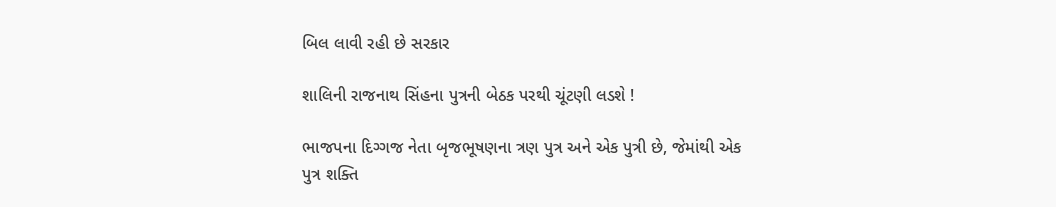બિલ લાવી રહી છે સરકાર

શાલિની રાજનાથ સિંહના પુત્રની બેઠક પરથી ચૂંટણી લડશે !

ભાજપના દિગ્ગજ નેતા બૃજભૂષણના ત્રણ પુત્ર અને એક પુત્રી છે, જેમાંથી એક પુત્ર શક્તિ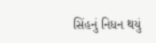સિંહનું નિધન થયું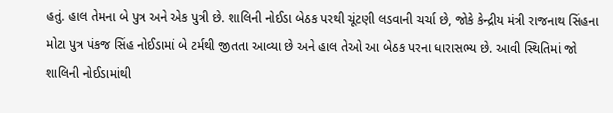હતું. હાલ તેમના બે પુત્ર અને એક પુત્રી છે. શાલિની નોઈડા બેઠક પરથી ચૂંટણી લડવાની ચર્ચા છે, જોકે કેન્દ્રીય મંત્રી રાજનાથ સિંહના મોટા પુત્ર પંકજ સિંહ નોઈડામાં બે ટર્મથી જીતતા આવ્યા છે અને હાલ તેઓ આ બેઠક પરના ધારાસભ્ય છે. આવી સ્થિતિમાં જો શાલિની નોઈડામાંથી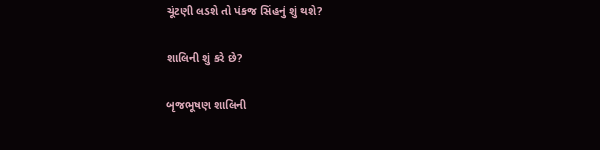ચૂંટણી લડશે તો પંકજ સિંહનું શું થશે?

શાલિની શું કરે છે?

બૃજભૂષણ શાલિની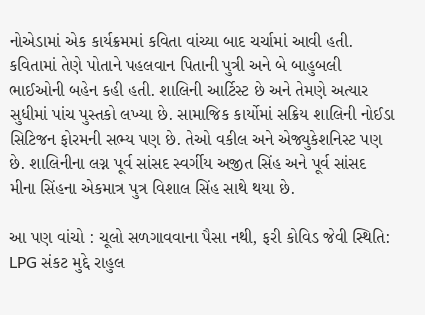નોએડામાં એક કાર્યક્રમમાં કવિતા વાંચ્યા બાદ ચર્ચામાં આવી હતી. કવિતામાં તેણે પોતાને પહલવાન પિતાની પુત્રી અને બે બાહુબલી ભાઈઓની બહેન કહી હતી. શાલિની આર્ટિસ્ટ છે અને તેમણે અત્યાર સુધીમાં પાંચ પુસ્તકો લખ્યા છે. સામાજિક કાર્યોમાં સક્રિય શાલિની નોઈડા સિટિજન ફોરમની સભ્ય પણ છે. તેઓ વકીલ અને એજ્યુકેશનિસ્ટ પણ છે. શાલિનીના લગ્ન પૂર્વ સાંસદ સ્વર્ગીય અજીત સિંહ અને પૂર્વ સાંસદ મીના સિંહના એકમાત્ર પુત્ર વિશાલ સિંહ સાથે થયા છે.

આ પણ વાંચો : ચૂલો સળગાવવાના પૈસા નથી, ફરી કોવિડ જેવી સ્થિતિ: LPG સંકટ મુદ્દે રાહુલ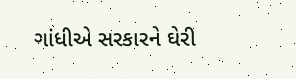ગાંધીએ સરકારને ઘેરી